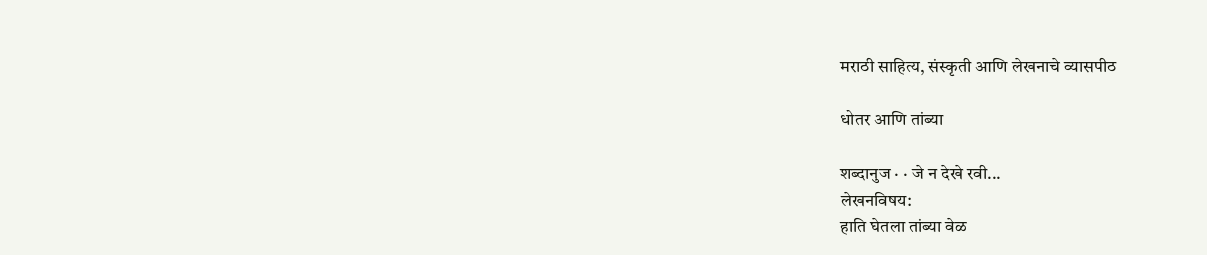मराठी साहित्य, संस्कृती आणि लेखनाचे व्यासपीठ

धोतर आणि तांब्या

शब्दानुज · · जे न देखे रवी...
लेखनविषय:
हाति घेतला तांब्या वेळ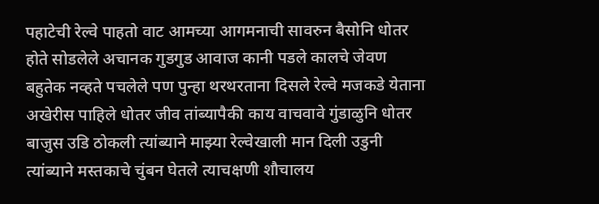पहाटेची रेल्वे पाहतो वाट आमच्या आगमनाची सावरुन बैसोनि धोतर होते सोडलेले अचानक गुडगुड आवाज कानी पडले कालचे जेवण बहुतेक नव्हते पचलेले पण पुन्हा थरथरताना दिसले रेल्वे मजकडे येताना अखेरीस पाहिले धोतर जीव तांब्यापैकी काय वाचवावे गुंडाळुनि धोतर बाजुस उडि ठोकली त्यांब्याने माझ्या रेल्वेखाली मान दिली उडुनी त्यांब्याने मस्तकाचे चुंबन घेतले त्याचक्षणी शौचालय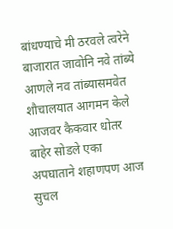बांधण्याचे मी ठरवले त्वरेने बाजारात जावोनि नवे तांब्ये आणले नव तांब्यासमवेत शौचालयात आगमन केले आजवर कैकवार धोतर बाहेर सोडले एका अपघाताने शहाणपण आज सुचल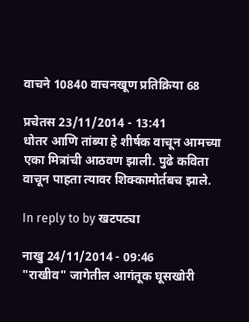वाचने 10840 वाचनखूण प्रतिक्रिया 68

प्रचेतस 23/11/2014 - 13:41
धोतर आणि तांब्या हे शीर्षक वाचून आमच्या एका मित्रांची आठवण झाली. पुढे कविता वाचून पाहता त्यावर शिक्कामोर्तबच झाले.

In reply to by खटपट्या

नाखु 24/11/2014 - 09:46
"राखीव" जागेतील आगंतूक घूसखोरी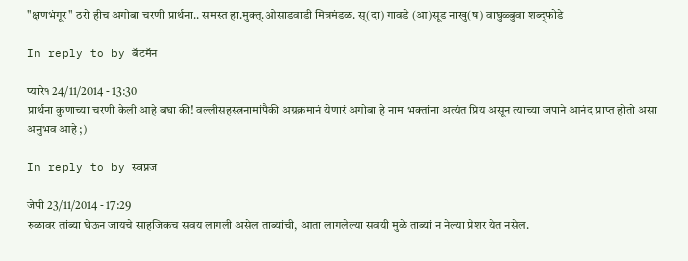"क्षणभंगूर" ठरो हीच अगोबा चरणी प्रार्थना.. समस्त हा.मुक्त्.ओसाडवाडी मित्रमंडळ. स्(दा) गावडे (आ)सूड नाखु(ष) वाघुळ्बुवा शब्द्फोडे

In reply to by बॅटमॅन

प्यारे१ 24/11/2014 - 13:30
प्रार्थना कुणाच्या चरणी केली आहे बघा की! वल्लीसहस्त्रनामांपैकी अग्रक्रमानं येणारं अगोबा हे नाम भक्तांना अत्यंत प्रिय असून त्याच्या जपाने आनंद प्राप्त होतो असा अनुभव आहे ;)

In reply to by स्वप्नज

जेपी 23/11/2014 - 17:29
रुळावर तांब्या घेऊन जायचे साहजिकच सवय लागली असेल ताब्यांची, आता लागलेल्या सवयी मुळे ताब्यां न नेल्या प्रेशर येत नसेल.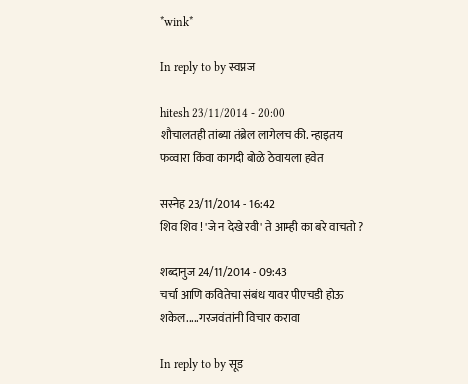*wink*

In reply to by स्वप्नज

hitesh 23/11/2014 - 20:00
शौचालतही तांब्या तंब्रेल लागेलच की. न्हाइतय फव्वारा किंवा कागदी बोळे ठेवायला हवेत

सस्नेह 23/11/2014 - 16:42
शिव शिव ! 'जे न देखे रवी' ते आम्ही का बरे वाचतो ?

शब्दानुज 24/11/2014 - 09:43
चर्चा आणि कवितेचा संबंध यावर पीएचडी होऊ शकेल.....गरजवंतांनी विचार करावा

In reply to by सूड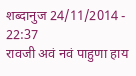शब्दानुज 24/11/2014 - 22:37
रावजी अवं नवं पाहुणा हाय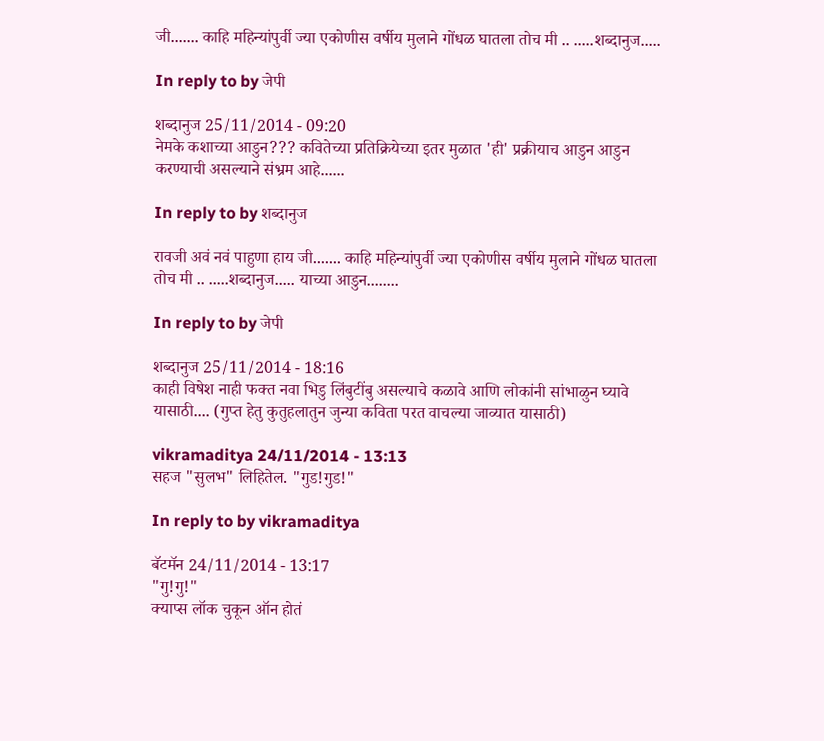जी....... काहि महिन्यांपुर्वी ज्या एकोणीस वर्षीय मुलाने गोंधळ घातला तोच मी .. .....शब्दानुज.....

In reply to by जेपी

शब्दानुज 25/11/2014 - 09:20
नेमके कशाच्या आडुन??? कवितेच्या प्रतिक्रियेच्या इतर मुळात 'ही' प्रक्रीयाच आडुन आडुन करण्याची असल्याने संभ्रम आहे......

In reply to by शब्दानुज

रावजी अवं नवं पाहुणा हाय जी....... काहि महिन्यांपुर्वी ज्या एकोणीस वर्षीय मुलाने गोंधळ घातला तोच मी .. .....शब्दानुज..... याच्या आडुन........

In reply to by जेपी

शब्दानुज 25/11/2014 - 18:16
काही विषेश नाही फक्त नवा भिडु लिंबुटींबु असल्याचे कळावे आणि लोकांनी सांभाळुन घ्यावे यासाठी.... (गुप्त हेतु कुतुहलातुन जुन्या कविता परत वाचल्या जाव्यात यासाठी)

vikramaditya 24/11/2014 - 13:13
सहज "सुलभ" लिहितेल. "गुड!गुड!"

In reply to by vikramaditya

बॅटमॅन 24/11/2014 - 13:17
"गु!गु!"
क्याप्स लॉक चुकून ऑन होतं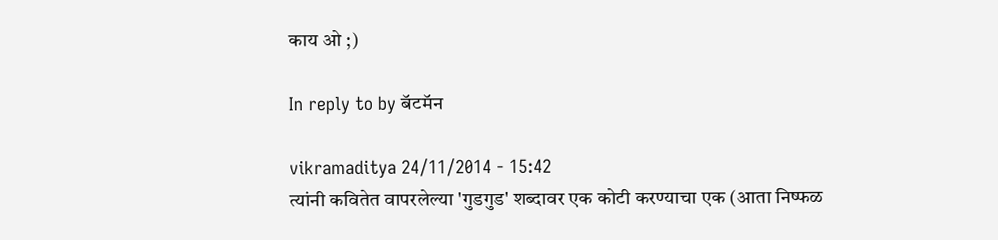काय ओ ;)

In reply to by बॅटमॅन

vikramaditya 24/11/2014 - 15:42
त्यांनी कवितेत वापरलेल्या 'गुडगुड' शब्दावर एक कोटी करण्याचा एक (आता निष्फळ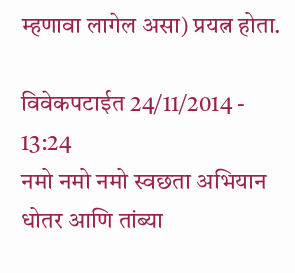म्हणावा लागेल असा) प्रयत्न होता.

विवेकपटाईत 24/11/2014 - 13:24
नमो नमो नमो स्वछता अभियान धोतर आणि तांब्या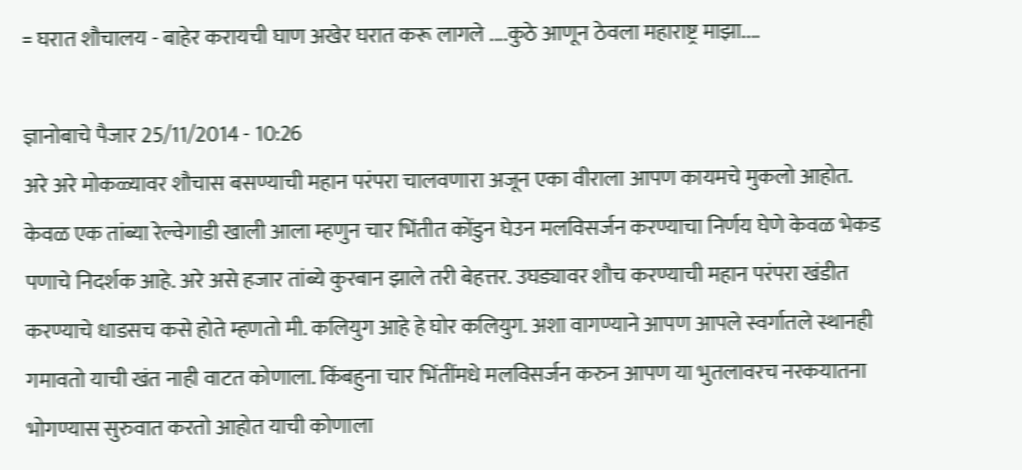= घरात शौचालय - बाहेर करायची घाण अखेर घरात करू लागले ....कुठे आणून ठेवला महाराष्ट्र माझा....

ज्ञानोबाचे पैजार 25/11/2014 - 10:26
अरे अरे मोकळ्यावर शौचास बसण्याची महान परंपरा चालवणारा अजून एका वीराला आपण कायमचे मुकलो आहोत. केवळ एक तांब्या रेल्वेगाडी खाली आला म्हणुन चार भिंतीत कोंडुन घेउन मलविसर्जन करण्याचा निर्णय घेणे केवळ भेकड पणाचे निदर्शक आहे. अरे असे हजार तांब्ये कुरबान झाले तरी बेहत्तर. उघड्यावर शौच करण्याची महान परंपरा खंडीत करण्याचे धाडसच कसे होते म्हणतो मी. कलियुग आहे हे घोर कलियुग. अशा वागण्याने आपण आपले स्वर्गातले स्थानही गमावतो याची खंत नाही वाटत कोणाला. किंबहुना चार भिंतींमधे मलविसर्जन करुन आपण या भुतलावरच नरकयातना भोगण्यास सुरुवात करतो आहोत याची कोणाला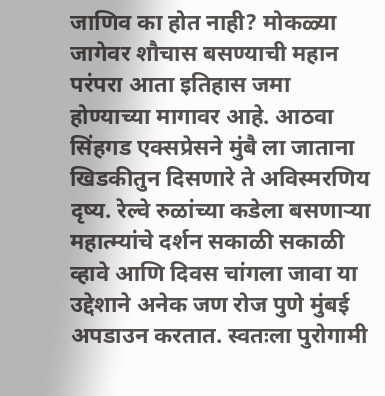जाणिव का होत नाही? मोकळ्या जागेवर शौचास बसण्याची महान परंपरा आता इतिहास जमा होण्याच्या मागावर आहे. आठवा सिंहगड एक्सप्रेसने मुंबै ला जाताना खिडकीतुन दिसणारे ते अविस्मरणिय दृष्य. रेल्वे रुळांच्या कडेला बसणार्‍या महात्म्यांचे दर्शन सकाळी सकाळी व्हावे आणि दिवस चांगला जावा या उद्देशाने अनेक जण रोज पुणे मुंबई अपडाउन करतात. स्वतःला पुरोगामी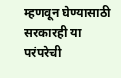म्हणवून घेण्यासाठी सरकारही या परंपरेची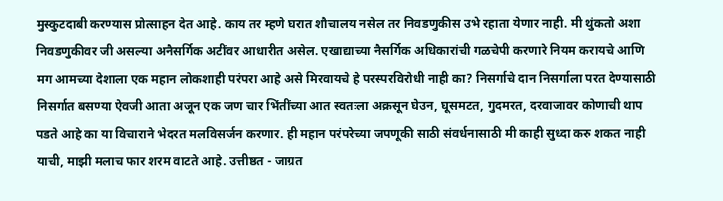मुस्कुटदाबी करण्यास प्रोत्साहन देत आहे. काय तर म्हणे घरात शौचालय नसेल तर निवडणुकीस उभे रहाता येणार नाही. मी थुंकतो अशा निवडणुकीवर जी असल्या अनैसर्गिक अटींवर आधारीत असेल. एखाद्याच्या नैसर्गिक अधिकारांची गळचेपी करणारे नियम करायचे आणि मग आमच्या देशाला एक महान लोकशाही परंपरा आहे असे मिरवायचे हे परस्परविरोधी नाही का? निसर्गाचे दान निसर्गाला परत देण्यासाठी निसर्गात बसण्या ऐवजी आता अजून एक जण चार भिंतींच्या आत स्वतःला अक्रसून घेउन, घूसमटत, गुदमरत, दरवाजावर कोणाची थाप पडते आहे का या विचाराने भेदरत मलविसर्जन करणार. ही महान परंपरेच्या जपणूकी साठी संवर्धनासाठी मी काही सुध्दा करु शकत नाही याची, माझी मलाच फार शरम वाटते आहे. उत्तीष्ठत - जाग्रत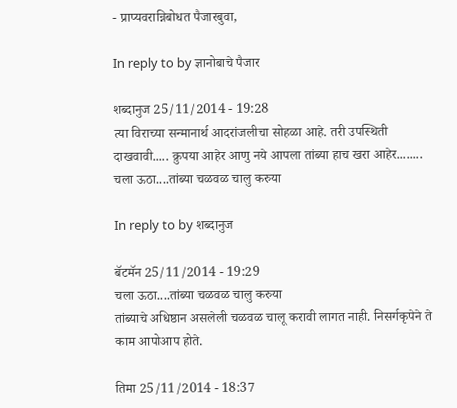- प्राप्यवरान्निबोधत पैजारबुवा,

In reply to by ज्ञानोबाचे पैजार

शब्दानुज 25/11/2014 - 19:28
त्या विराच्या सन्मानार्थ आदरांजलीचा सोहळा आहे. तरी उपस्थिती दाखवावी..... क्रुपया आहेर आणु नये आपला तांब्या हाच खरा आहेर........ चला ऊठा....तांब्या चळवळ चालु करुया

In reply to by शब्दानुज

बॅटमॅन 25/11/2014 - 19:29
चला ऊठा....तांब्या चळवळ चालु करुया
तांब्याचे अधिष्ठान असलेली चळवळ चालू करावी लागत नाही. निसर्गकृपेने ते काम आपोआप होते.

तिमा 25/11/2014 - 18:37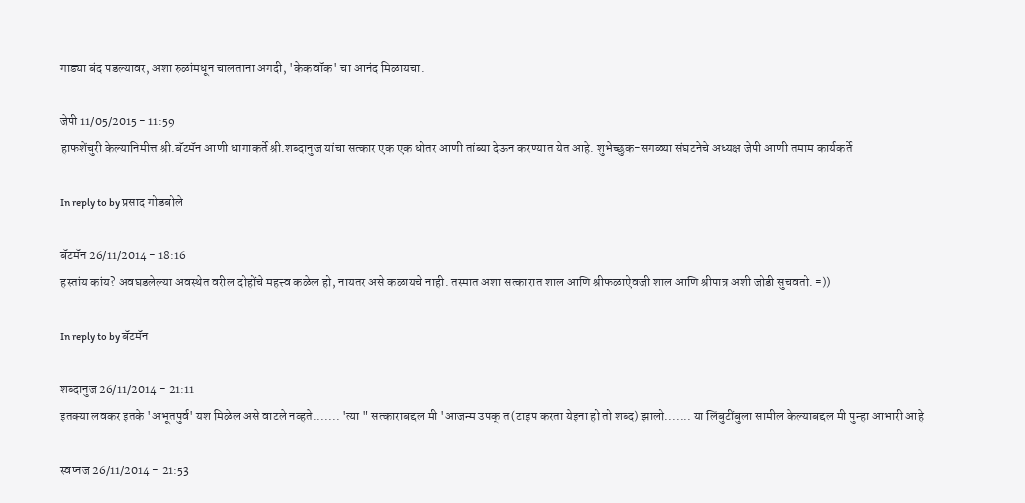गाड्या बंद पडल्यावर, अशा रुळांमधून चालताना अगदी, 'केकवॉक' चा आनंद मिळायचा.

जेपी 11/05/2015 - 11:59
हाफशेंचुरी केल्यानिमीत्त श्री.बॅटमॅन आणी धागाकर्ते श्री.शब्दानुज यांचा सत्कार एक एक धोतर आणी तांब्या देऊन करण्यात येत आहे. शुभेच्छुक-सगळ्या संघटनेचे अध्यक्ष जेपी आणी तमाम कार्यकर्ते

In reply to by प्रसाद गोडबोले

बॅटमॅन 26/11/2014 - 18:16
हस्तांय कांय? अवघडलेल्या अवस्थेत वरील दोहोंचे महत्त्व कळेल हो, नायतर असे कळायचे नाही. तस्मात अशा सत्कारात शाल आणि श्रीफळाऐवजी शाल आणि श्रीपात्र अशी जोडी सुचवतो. =))

In reply to by बॅटमॅन

शब्दानुज 26/11/2014 - 21:11
इतक्या लवकर इतके 'अभूतपुर्व' यश मिळेल असे वाटले नव्हते....... 'त्या " सत्काराबद्दल मी 'आजन्म उपक् त(टाइप करता येइना हो तो शब्द) झालो....... या लिंबुटींबुला सामील केल्याबद्दल मी पुन्हा आभारी आहे

स्वप्नज 26/11/2014 - 21:53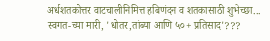अर्धशतकोत्तर वाटचालीनिमित्त हबिणंदन व शतकासाठी शुभेच्छा... स्वगत-च्या मारी, 'धोतर,तांब्या आणि ५०+ प्रतिसाद'???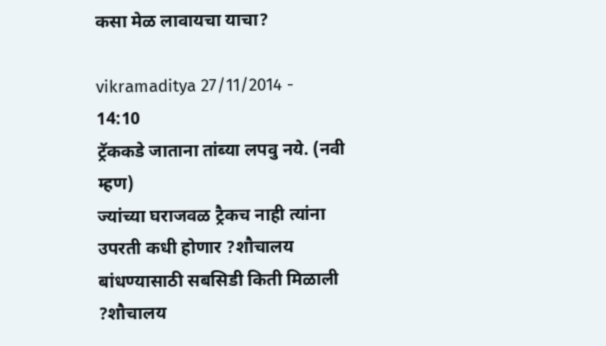कसा मेळ लावायचा याचा?

vikramaditya 27/11/2014 - 14:10
ट्रॅककडे जाताना तांब्या लपवु नये. (नवी म्हण)
ज्यांच्या घराजवळ ट्रैकच नाही त्यांना उपरती कधी होणार ?शौचालय बांधण्यासाठी सबसिडी किती मिळाली ?शौचालय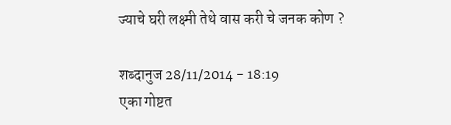ज्याचे घरी लक्ष्मी तेथे वास करी चे जनक कोण ?

शब्दानुज 28/11/2014 - 18:19
एका गोष्टत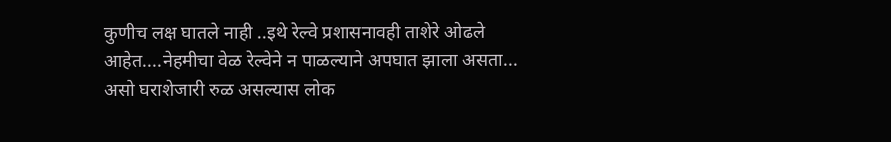कुणीच लक्ष घातले नाही ..इथे रेल्वे प्रशासनावही ताशेरे ओढले आहेत....नेहमीचा वेळ रेल्वेने न पाळल्याने अपघात झाला असता... असो घराशेजारी रुळ असल्यास लोक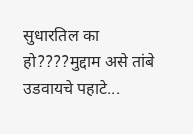सुधारतिल का हो????मुद्दाम असे तांबे उडवायचे पहाटे...